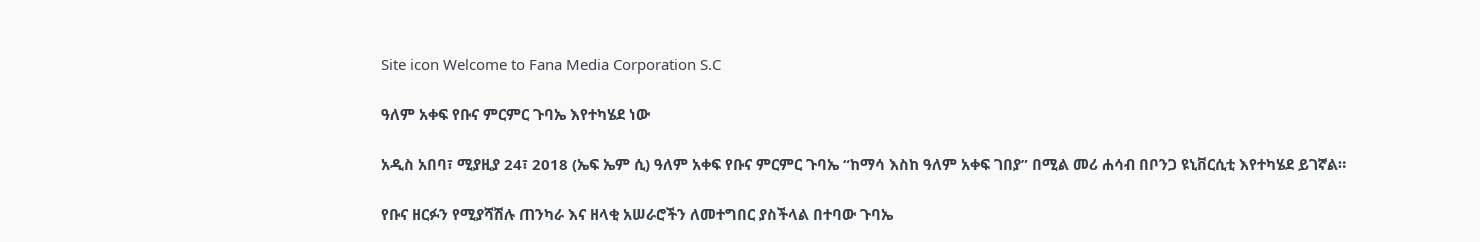Site icon Welcome to Fana Media Corporation S.C

ዓለም አቀፍ የቡና ምርምር ጉባኤ እየተካሄደ ነው

አዲስ አበባ፣ ሚያዚያ 24፣ 2018 (ኤፍ ኤም ሲ) ዓለም አቀፍ የቡና ምርምር ጉባኤ “ከማሳ እስከ ዓለም አቀፍ ገበያ” በሚል መሪ ሐሳብ በቦንጋ ዩኒቨርሲቲ እየተካሄደ ይገኛል።

የቡና ዘርፉን የሚያሻሽሉ ጠንካራ እና ዘላቂ አሠራሮችን ለመተግበር ያስችላል በተባው ጉባኤ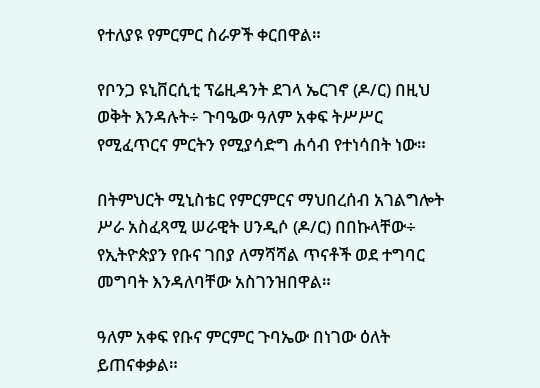የተለያዩ የምርምር ስራዎች ቀርበዋል።

የቦንጋ ዩኒቨርሲቲ ፕሬዚዳንት ደገላ ኤርገኖ (ዶ/ር) በዚህ ወቅት እንዳሉት÷ ጉባዔው ዓለም አቀፍ ትሥሥር የሚፈጥርና ምርትን የሚያሳድግ ሐሳብ የተነሳበት ነው።

በትምህርት ሚኒስቴር የምርምርና ማህበረሰብ አገልግሎት ሥራ አስፈጻሚ ሠራዊት ሀንዲሶ (ዶ/ር) በበኩላቸው÷ የኢትዮጵያን የቡና ገበያ ለማሻሻል ጥናቶች ወደ ተግባር መግባት እንዳለባቸው አስገንዝበዋል።

ዓለም አቀፍ የቡና ምርምር ጉባኤው በነገው ዕለት ይጠናቀቃል።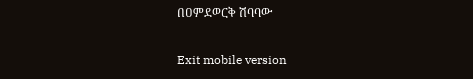በዐምደወርቅ ሽባባው

Exit mobile version